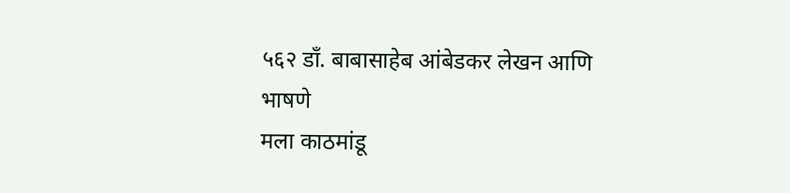५६२ डॉं. बाबासाहेब आंबेडकर लेखन आणि भाषणे
मला काठमांडू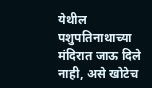येथील पशुपतिनाथाच्या मंदिरात जाऊ दिले नाही, असे खोटेच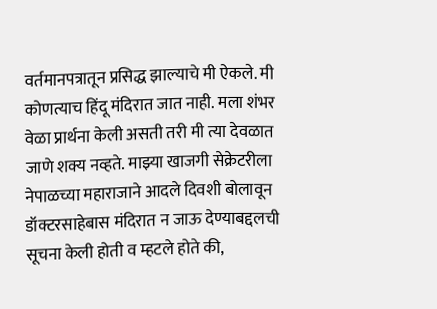वर्तमानपत्रातून प्रसिद्ध झाल्याचे मी ऐकले. मी कोणत्याच हिंदू मंदिरात जात नाही. मला शंभर वेळा प्रार्थना केली असती तरी मी त्या देवळात जाणे शक्य नव्हते. माझ्या खाजगी सेक्रेटरीला नेपाळच्या महाराजाने आदले दिवशी बोलावून डॉक्टरसाहेबास मंदिरात न जाऊ देण्याबद्दलची सूचना केली होती व म्हटले होते की,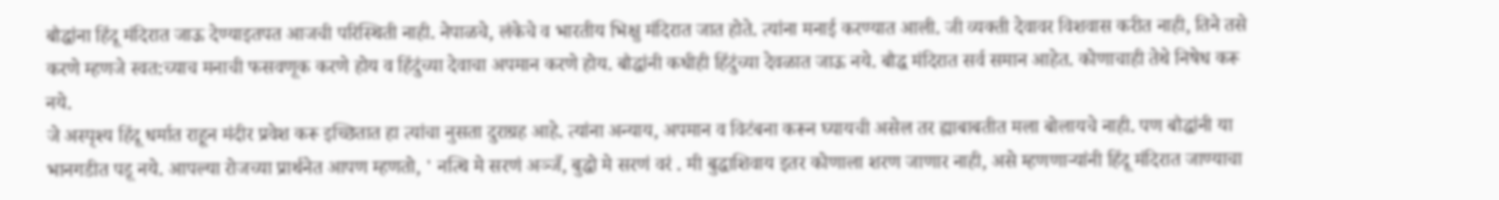बौद्धांना हिंदू मंदिरात जाऊ देण्याइतपत आजची परिस्थिती नाही. नेपाळचे, लंकेचे व भारतीय भिक्षु मंदिरात जात होते. त्यांना मनाई करण्यात आली. जी व्यक्ती देवावर विशवास करीत नाही, तिने तसे करणे म्हणजे स्वत:च्याच मनाची फसवणूक करणे होय व हिंदुंच्या देवाचा अपमान करणे होय. बौद्धांनी कधीही हिंदुंच्या देवळात जाऊ नये. बौद्ध मंदिरात सर्व समान आहेत. कोणाचाही तेथे निषेध करू नये.
जे अस्पृश्य हिंदू धर्मात राहून मंदीर प्रवेश करू इच्छितात हा त्यांचा नुसता दुराग्रह आहे. त्यांना अन्याय, अपमान व विटंबना करून घ्यायची असेल तर ह्याबाबतीत मला बोलायचे नाही. पण बौद्धांनी या भानगडीत पडू नये. आपल्या रोजच्या प्रार्थनेत आपण म्हणतो, ' नत्थि मे सरणं अञ्जँ, बुद्धो मे सरणं वरं . मी बुद्धाशिवाय इतर कोणाला शरण जाणार नाही, असे म्हणणाऱ्यांनी हिंदू मंदिरात जाण्याचा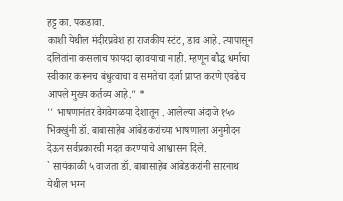हट्ट का. पकडावा.
काशी येथील मंदीरप्रवेश हा राजकीय स्टंट, डाव आहे. त्यापासून दलितांना कसलाच फायदा व्हावयाचा नाही. म्हणून बौद्ध धर्माचा स्वीकार करूनच बंधुत्वाचा व समतेचा दर्जा प्राप्त करणे एवढेच आपले मुख्य कर्तव्य आहे." *
'' भाषणानंतर वेगवेगळया देशातून . आलेल्या अंदाजे १५० भिक्खुंनी डॉ. बाबासाहेब आंबेडकरांच्या भाषणाला अनुमोदन देऊन सर्वप्रकारची मदत करण्याचे आश्वासन दिले.
` सायंकाळी ५ वाजता डॉ. बाबासाहेब आंबेडकरांनी सारनाथ येथील भग्न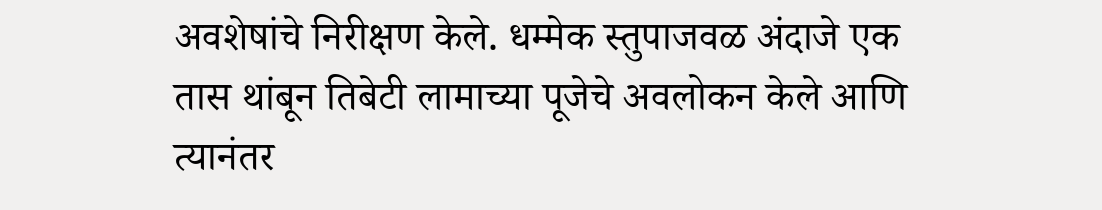अवशेषांचे निरीक्षण केले. धम्मेक स्तुपाजवळ अंदाजे एक तास थांबून तिबेटी लामाच्या पूजेचे अवलोकन केले आणि त्यानंतर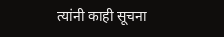त्यांनी काही सूचना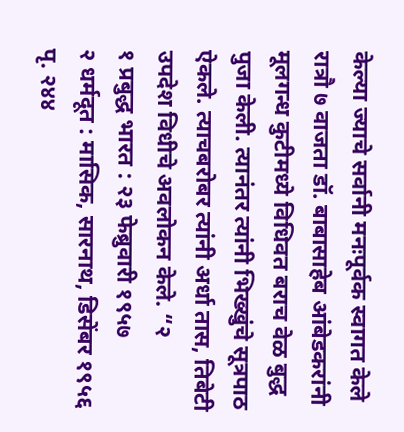केल्या ज्याचे सर्वानी मनःपूर्वक स्वागत केले
रात्रौ ७ वाजता डॉ. बाबासाहेब आंबेडकरांनी मूलगन्ध कुटीमध्ये विधिवत बराच वेळ बुद्ध पुजा केली. त्यानंतर त्यांनी भिख्खुंचे सूत्रपाठ ऐकले. त्याचबरोबर त्यांनी अर्धा तास, तिबेटी उपदेश विधीचे अवलोकन केले. “२
१ प्रबुद्ध भारत : २३ फेब्रुवारी १९५७
२ धर्मदूत : मासिक, सारनाथ, डिसेंबर १९५६ पृ. २४४